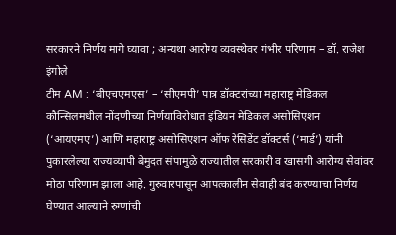सरकारने निर्णय मागे घ्यावा ; अन्यथा आरोग्य व्यवस्थेवर गंभीर परिणाम – डॉ. राजेश इंगोले
टीम AM : ‘बीएचएमएस’ – ‘सीएमपी’ पात्र डॉक्टरांच्या महाराष्ट्र मेडिकल कौन्सिलमधील नोंदणीच्या निर्णयाविरोधात इंडियन मेडिकल असोसिएशन (‘आयएमए’) आणि महाराष्ट्र असोसिएशन ऑफ रेसिडेंट डॉक्टर्स (‘मार्ड’) यांनी पुकारलेल्या राज्यव्यापी बेमुदत संपामुळे राज्यातील सरकारी व खासगी आरोग्य सेवांवर मोठा परिणाम झाला आहे. गुरुवारपासून आपत्कालीन सेवाही बंद करण्याचा निर्णय घेण्यात आल्याने रुग्णांची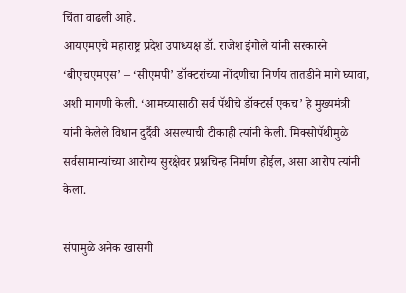चिंता वाढली आहे.
आयएमएचे महाराष्ट्र प्रदेश उपाध्यक्ष डॉ. राजेश इंगोले यांनी सरकारने ‘बीएचएमएस’ – ‘सीएमपी’ डॉक्टरांच्या नोंदणीचा निर्णय तातडीने मागे घ्यावा, अशी मागणी केली. ‘आमच्यासाठी सर्व पॅथीचे डॉक्टर्स एकच’ हे मुख्यमंत्री यांनी केलेले विधान दुर्दैवी असल्याची टीकाही त्यांनी केली. मिक्सोपॅथीमुळे सर्वसामान्यांच्या आरोग्य सुरक्षेवर प्रश्नचिन्ह निर्माण होईल, असा आरोप त्यांनी केला.

संपामुळे अनेक खासगी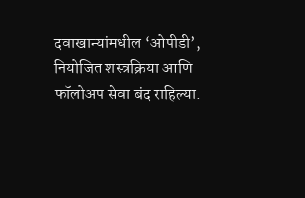दवाखान्यांमधील ‘ओपीडी’, नियोजित शस्त्रक्रिया आणि फॉलोअप सेवा बंद राहिल्या.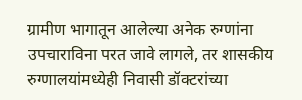ग्रामीण भागातून आलेल्या अनेक रुग्णांना उपचाराविना परत जावे लागले, तर शासकीय रुग्णालयांमध्येही निवासी डॉक्टरांच्या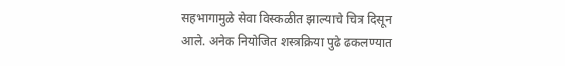सहभागामुळे सेवा विस्कळीत झाल्याचे चित्र दिसून आले. अनेक नियोजित शस्त्रक्रिया पुढे ढकलण्यात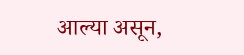आल्या असून,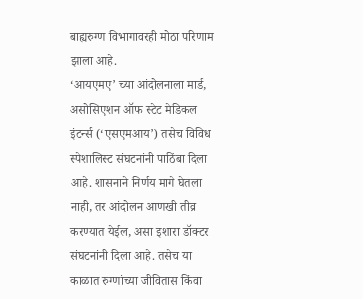बाह्यरुग्ण विभागावरही मोठा परिणाम झाला आहे.
‘आयएमए’ च्या आंदोलनाला मार्ड, असोसिएशन ऑफ स्टेट मेडिकल इंटर्न्स (‘एसएमआय’) तसेच विविध स्पेशालिस्ट संघटनांनी पाठिंबा दिला आहे. शासनाने निर्णय मागे घेतला नाही, तर आंदोलन आणखी तीव्र करण्यात येईल, असा इशारा डॉक्टर संघटनांनी दिला आहे. तसेच या काळात रुग्णांच्या जीवितास किंवा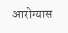आरोग्यास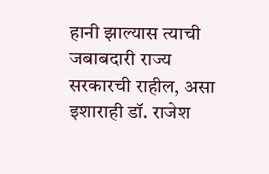हानी झाल्यास त्याची जबाबदारी राज्य सरकारची राहील, असा इशाराही डॉ. राजेश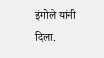इंगोले यांनी दिला.